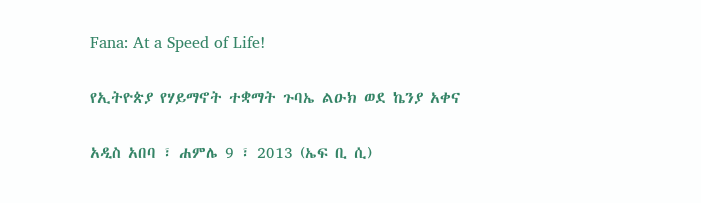Fana: At a Speed of Life!

የኢትዮጵያ የሃይማኖት ተቋማት ጉባኤ ልዑክ ወደ ኬንያ አቀና

አዲስ አበባ ፣ ሐምሌ 9 ፣ 2013 (ኤፍ ቢ ሲ)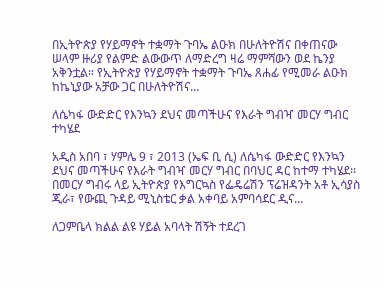በኢትዮጵያ የሃይማኖት ተቋማት ጉባኤ ልዑክ በሁለትዮሽና በቀጠናው ሠላም ዙሪያ የልምድ ልውውጥ ለማድረግ ዛሬ ማምሻውን ወደ ኬንያ አቅንቷል። የኢትዮጵያ የሃይማኖት ተቋማት ጉባኤ ጸሐፊ የሚመራ ልዑክ ከኬኒያው አቻው ጋር በሁለትዮሽና…

ለሴካፋ ውድድር የእንኳን ደህና መጣችሁና የእራት ግብዣ መርሃ ግብር ተካሄደ

አዲስ አበባ ፣ ሃምሌ 9 ፣ 2013 (ኤፍ ቢ ሲ) ለሴካፋ ውድድር የእንኳን ደህና መጣችሁና የእራት ግብዣ መርሃ ግብር በባህር ዳር ከተማ ተካሄደ፡፡ በመርሃ ግብሩ ላይ ኢትዮጵያ የእግርኳስ የፌዴሬሽን ፕሬዝዳንት አቶ ኢሳያስ ጂራ፣ የውጪ ጉዳይ ሚኒስቴር ቃል አቀባይ አምባሳደር ዲና…

ለጋምቤላ ክልል ልዩ ሃይል አባላት ሽኝት ተደረገ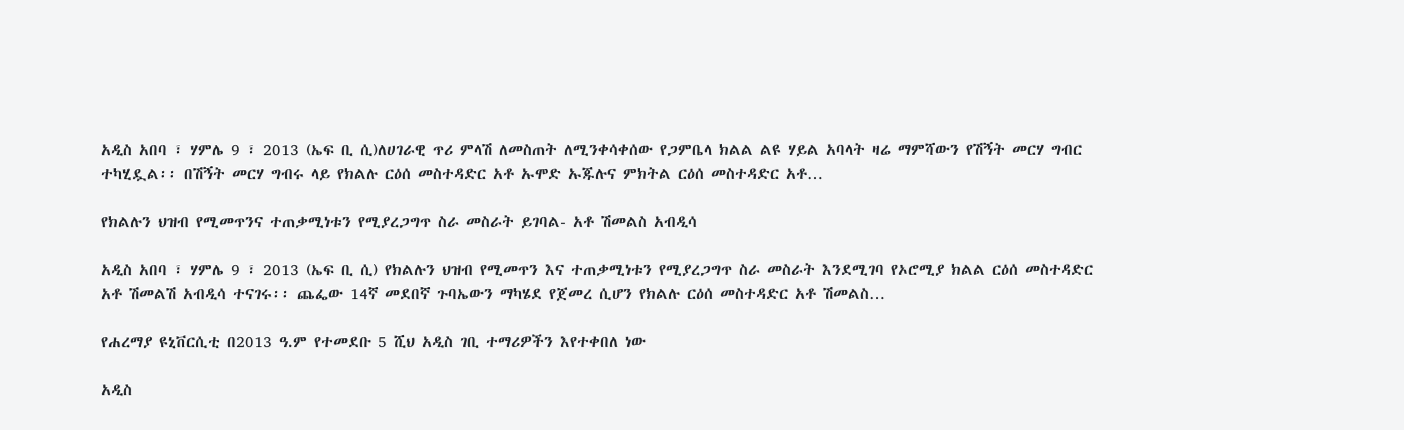አዲስ አበባ ፣ ሃምሌ 9 ፣ 2013 (ኤፍ ቢ ሲ)ለሀገራዊ ጥሪ ምላሽ ለመስጠት ለሚንቀሳቀሰው የጋምቤላ ክልል ልዩ ሃይል አባላት ዛሬ ማምሻውን የሽኝት መርሃ ግብር ተካሂዷል፡፡ በሽኝት መርሃ ግብሩ ላይ የክልሉ ርዕሰ መስተዳድር አቶ ኡሞድ ኡጁሉና ምክትል ርዕሰ መስተዳድር አቶ…

የክልሉን ህዝብ የሚመጥንና ተጠቃሚነቱን የሚያረጋግጥ ስራ መስራት ይገባል- አቶ ሽመልስ አብዲሳ

አዲስ አበባ ፣ ሃምሌ 9 ፣ 2013 (ኤፍ ቢ ሲ) የክልሉን ህዝብ የሚመጥን እና ተጠቃሚነቱን የሚያረጋግጥ ስራ መስራት እንደሚገባ የኦሮሚያ ክልል ርዕሰ መስተዳድር አቶ ሽመልሽ አብዲሳ ተናገሩ፡፡ ጨፌው 14ኛ መደበኛ ጉባኤውን ማካሄደ የጀመረ ሲሆን የክልሉ ርዕሰ መስተዳድር አቶ ሽመልስ…

የሐረማያ ዩኒቨርሲቲ በ2013 ዓ.ም የተመደቡ 5 ሺህ አዲስ ገቢ ተማሪዎችን እየተቀበለ ነው

አዲስ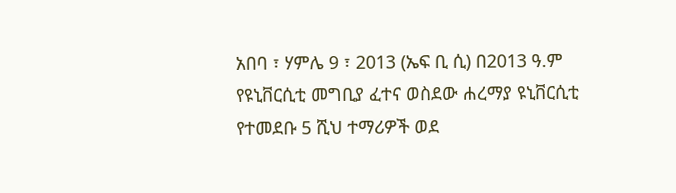አበባ ፣ ሃምሌ 9 ፣ 2013 (ኤፍ ቢ ሲ) በ2013 ዓ.ም የዩኒቨርሲቲ መግቢያ ፈተና ወስደው ሐረማያ ዩኒቨርሲቲ የተመደቡ 5 ሺህ ተማሪዎች ወደ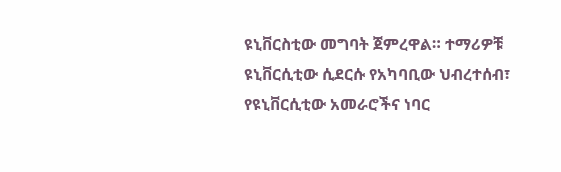ዩኒቨርስቲው መግባት ጀምረዋል። ተማሪዎቹ ዩኒቨርሲቲው ሲደርሱ የአካባቢው ህብረተሰብ፣ የዩኒቨርሲቲው አመራሮችና ነባር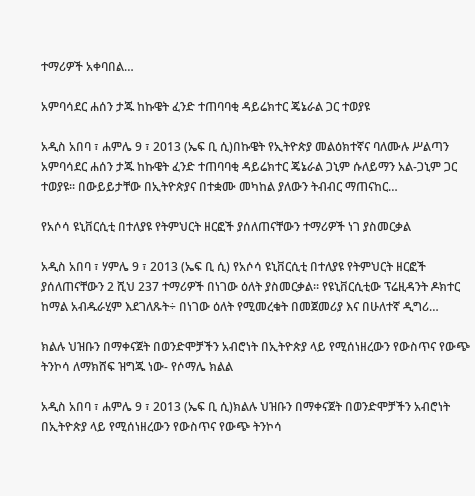ተማሪዎች አቀባበል…

አምባሳደር ሐሰን ታጁ ከኩዌት ፈንድ ተጠባባቂ ዳይሬክተር ጄኔራል ጋር ተወያዩ

አዲስ አበባ ፣ ሐምሌ 9 ፣ 2013 (ኤፍ ቢ ሲ)በኩዌት የኢትዮጵያ መልዕክተኛና ባለሙሉ ሥልጣን አምባሳደር ሐሰን ታጁ ከኩዌት ፈንድ ተጠባባቂ ዳይሬክተር ጄኔራል ጋኒም ሱለይማን አል-ጋኒም ጋር ተወያዩ፡፡ በውይይታቸው በኢትዮጵያና በተቋሙ መካከል ያለውን ትብብር ማጠናከር…

የአሶሳ ዩኒቨርሲቲ በተለያዩ የትምህርት ዘርፎች ያሰለጠናቸውን ተማሪዎች ነገ ያስመርቃል

አዲስ አበባ ፣ ሃምሌ 9 ፣ 2013 (ኤፍ ቢ ሲ) የአሶሳ ዩኒቨርሲቲ በተለያዩ የትምህርት ዘርፎች ያሰለጠናቸውን 2 ሺህ 237 ተማሪዎች በነገው ዕለት ያስመርቃል። የዩኒቨርሲቲው ፕሬዚዳንት ዶክተር ከማል አብዱራሂም እደገለጹት÷ በነገው ዕለት የሚመረቁት በመጀመሪያ እና በሁለተኛ ዲግሪ…

ክልሉ ህዝቡን በማቀናጀት በወንድሞቻችን አብሮነት በኢትዮጵያ ላይ የሚሰነዘረውን የውስጥና የውጭ ትንኮሳ ለማክሸፍ ዝግጁ ነው- የሶማሌ ክልል

አዲስ አበባ ፣ ሐምሌ 9 ፣ 2013 (ኤፍ ቢ ሲ)ክልሉ ህዝቡን በማቀናጀት በወንድሞቻችን አብሮነት በኢትዮጵያ ላይ የሚሰነዘረውን የውስጥና የውጭ ትንኮሳ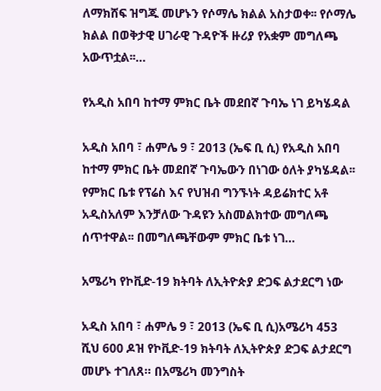ለማክሸፍ ዝግጁ መሆኑን የሶማሌ ክልል አስታወቀ፡፡ የሶማሌ ክልል በወቅታዊ ሀገራዊ ጉዳዮች ዙሪያ የአቋም መግለጫ አውጥቷል፡፡…

የአዲስ አበባ ከተማ ምክር ቤት መደበኛ ጉባኤ ነገ ይካሄዳል

አዲስ አበባ ፣ ሐምሌ 9 ፣ 2013 (ኤፍ ቢ ሲ) የአዲስ አበባ ከተማ ምክር ቤት መደበኛ ጉባኤውን በነገው ዕለት ያካሄዳል፡፡ የምክር ቤቱ የፕሬስ እና የህዝብ ግንኙነት ዳይሬክተር አቶ አዲስአለም እንቻለው ጉዳዩን አስመልክተው መግለጫ ሰጥተዋል፡፡ በመግለጫቸውም ምክር ቤቱ ነገ…

አሜሪካ የኮቪድ-19 ክትባት ለኢትዮጵያ ድጋፍ ልታደርግ ነው

አዲስ አበባ ፣ ሐምሌ 9 ፣ 2013 (ኤፍ ቢ ሲ)አሜሪካ 453 ሺህ 600 ዶዝ የኮቪድ-19 ክትባት ለኢትዮጵያ ድጋፍ ልታደርግ መሆኑ ተገለጸ። በአሜሪካ መንግስት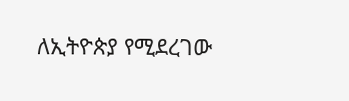ለኢትዮጵያ የሚደረገው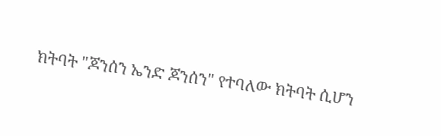ክትባት "ጆንሰን ኤንድ ጆንሰን" የተባለው ክትባት ሲሆን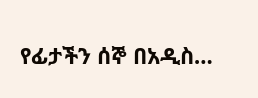የፊታችን ሰኞ በአዲስ…